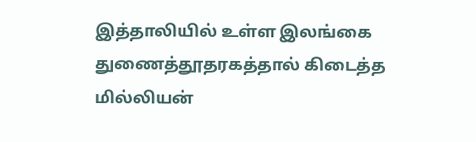இத்தாலியில் உள்ள இலங்கை துணைத்தூதரகத்தால் கிடைத்த மில்லியன்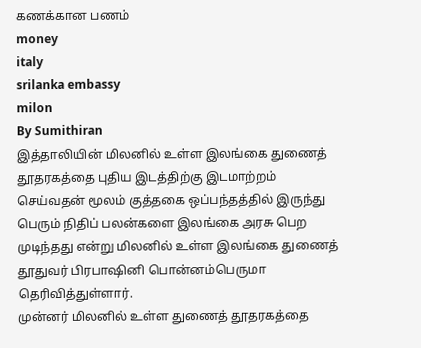கணக்கான பணம்
money
italy
srilanka embassy
milon
By Sumithiran
இத்தாலியின் மிலனில் உள்ள இலங்கை துணைத் தூதரகத்தை புதிய இடத்திற்கு இடமாற்றம் செய்வதன் மூலம் குத்தகை ஒப்பந்தத்தில் இருந்து பெரும் நிதிப் பலன்களை இலங்கை அரசு பெற முடிந்தது என்று மிலனில் உள்ள இலங்கை துணைத் தூதுவர் பிரபாஷினி பொன்னம்பெருமா தெரிவித்துள்ளார்.
முன்னர் மிலனில் உள்ள துணைத் தூதரகத்தை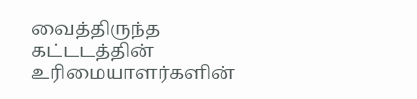வைத்திருந்த கட்டடத்தின் உரிமையாளர்களின்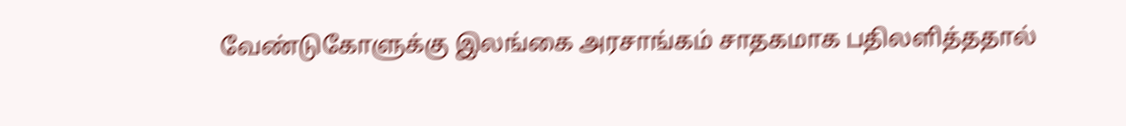வேண்டுகோளுக்கு இலங்கை அரசாங்கம் சாதகமாக பதிலளித்ததால்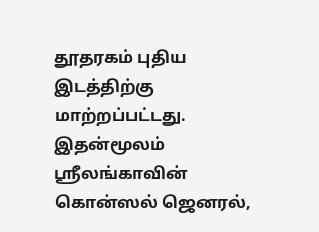தூதரகம் புதிய இடத்திற்கு மாற்றப்பட்டது.
இதன்மூலம் ஸ்ரீலங்காவின் கொன்ஸல் ஜெனரல்,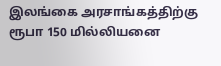இலங்கை அரசாங்கத்திற்கு ரூபா 150 மில்லியனை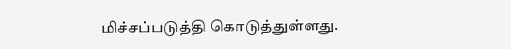மிச்சப்படுத்தி கொடுத்துள்ளது.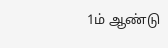1ம் ஆண்டு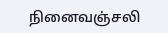நினைவஞ்சலி